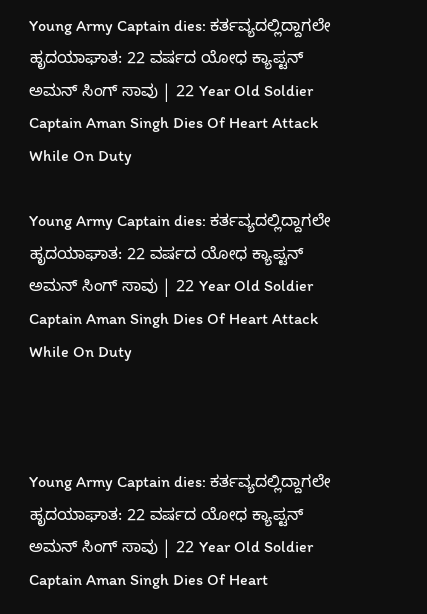Young Army Captain dies: ಕರ್ತವ್ಯದಲ್ಲಿದ್ದಾಗಲೇ ಹೃದಯಾಘಾತ: 22 ವರ್ಷದ ಯೋಧ ಕ್ಯಾಪ್ಟನ್ ಅಮನ್ ಸಿಂಗ್ ಸಾವು | 22 Year Old Soldier Captain Aman Singh Dies Of Heart Attack While On Duty

Young Army Captain dies: ಕರ್ತವ್ಯದಲ್ಲಿದ್ದಾಗಲೇ ಹೃದಯಾಘಾತ: 22 ವರ್ಷದ ಯೋಧ ಕ್ಯಾಪ್ಟನ್ ಅಮನ್ ಸಿಂಗ್ ಸಾವು | 22 Year Old Soldier Captain Aman Singh Dies Of Heart Attack While On Duty



Young Army Captain dies: ಕರ್ತವ್ಯದಲ್ಲಿದ್ದಾಗಲೇ ಹೃದಯಾಘಾತ: 22 ವರ್ಷದ ಯೋಧ ಕ್ಯಾಪ್ಟನ್ ಅಮನ್ ಸಿಂಗ್ ಸಾವು | 22 Year Old Soldier Captain Aman Singh Dies Of Heart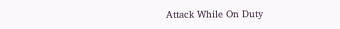Attack While On Duty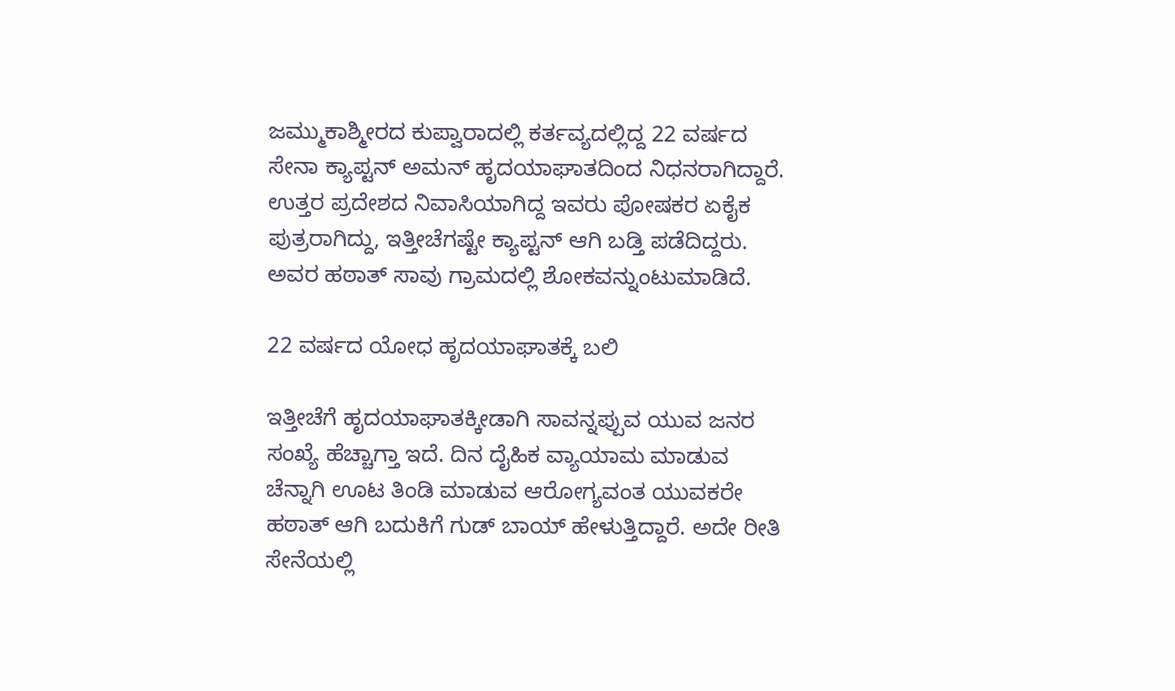ಜಮ್ಮುಕಾಶ್ಮೀರದ ಕುಪ್ವಾರಾದಲ್ಲಿ ಕರ್ತವ್ಯದಲ್ಲಿದ್ದ 22 ವರ್ಷದ ಸೇನಾ ಕ್ಯಾಪ್ಟನ್ ಅಮನ್ ಹೃದಯಾಘಾತದಿಂದ ನಿಧನರಾಗಿದ್ದಾರೆ. ಉತ್ತರ ಪ್ರದೇಶದ ನಿವಾಸಿಯಾಗಿದ್ದ ಇವರು ಪೋಷಕರ ಏಕೈಕ ಪುತ್ರರಾಗಿದ್ದು, ಇತ್ತೀಚೆಗಷ್ಟೇ ಕ್ಯಾಪ್ಟನ್ ಆಗಿ ಬಡ್ತಿ ಪಡೆದಿದ್ದರು. ಅವರ ಹಠಾತ್ ಸಾವು ಗ್ರಾಮದಲ್ಲಿ ಶೋಕವನ್ನುಂಟುಮಾಡಿದೆ.

22 ವರ್ಷದ ಯೋಧ ಹೃದಯಾಘಾತಕ್ಕೆ ಬಲಿ

ಇತ್ತೀಚೆಗೆ ಹೃದಯಾಘಾತಕ್ಕೀಡಾಗಿ ಸಾವನ್ನಪ್ಪುವ ಯುವ ಜನರ ಸಂಖ್ಯೆ ಹೆಚ್ಚಾಗ್ತಾ ಇದೆ. ದಿನ ದೈಹಿಕ ವ್ಯಾಯಾಮ ಮಾಡುವ ಚೆನ್ನಾಗಿ ಊಟ ತಿಂಡಿ ಮಾಡುವ ಆರೋಗ್ಯವಂತ ಯುವಕರೇ ಹಠಾತ್ ಆಗಿ ಬದುಕಿಗೆ ಗುಡ್ ಬಾಯ್ ಹೇಳುತ್ತಿದ್ದಾರೆ. ಅದೇ ರೀತಿ ಸೇನೆಯಲ್ಲಿ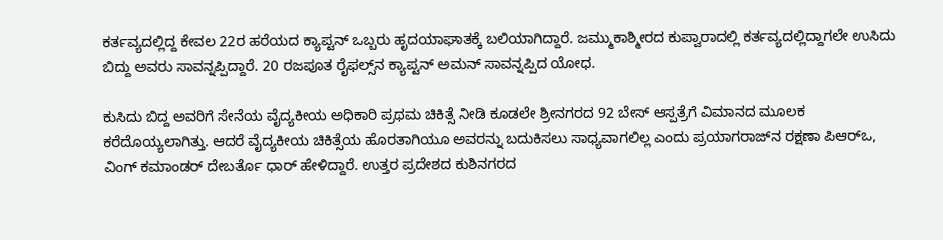ಕರ್ತವ್ಯದಲ್ಲಿದ್ದ ಕೇವಲ 22ರ ಹರೆಯದ ಕ್ಯಾಪ್ಟನ್ ಒಬ್ಬರು ಹೃದಯಾಘಾತಕ್ಕೆ ಬಲಿಯಾಗಿದ್ದಾರೆ. ಜಮ್ಮುಕಾಶ್ಮೀರದ ಕುಪ್ವಾರಾದಲ್ಲಿ ಕರ್ತವ್ಯದಲ್ಲಿದ್ದಾಗಲೇ ಉಸಿದು ಬಿದ್ದು ಅವರು ಸಾವನ್ನಪ್ಪಿದ್ದಾರೆ. 20 ರಜಪೂತ ರೈಫಲ್ಸ್‌ನ ಕ್ಯಾಪ್ಟನ್ ಅಮನ್ ಸಾವನ್ನಪ್ಪಿದ ಯೋಧ.

ಕುಸಿದು ಬಿದ್ದ ಅವರಿಗೆ ಸೇನೆಯ ವೈದ್ಯಕೀಯ ಅಧಿಕಾರಿ ಪ್ರಥಮ ಚಿಕಿತ್ಸೆ ನೀಡಿ ಕೂಡಲೇ ಶ್ರೀನಗರದ 92 ಬೇಸ್ ಆಸ್ಪತ್ರೆಗೆ ವಿಮಾನದ ಮೂಲಕ ಕರೆದೊಯ್ಯಲಾಗಿತ್ತು. ಆದರೆ ವೈದ್ಯಕೀಯ ಚಿಕಿತ್ಸೆಯ ಹೊರತಾಗಿಯೂ ಅವರನ್ನು ಬದುಕಿಸಲು ಸಾಧ್ಯವಾಗಲಿಲ್ಲ ಎಂದು ಪ್ರಯಾಗರಾಜ್‌ನ ರಕ್ಷಣಾ ಪಿಆರ್‌ಒ, ವಿಂಗ್ ಕಮಾಂಡರ್ ದೇಬರ್ತೊ ಧಾರ್ ಹೇಳಿದ್ದಾರೆ. ಉತ್ತರ ಪ್ರದೇಶದ ಕುಶಿನಗರದ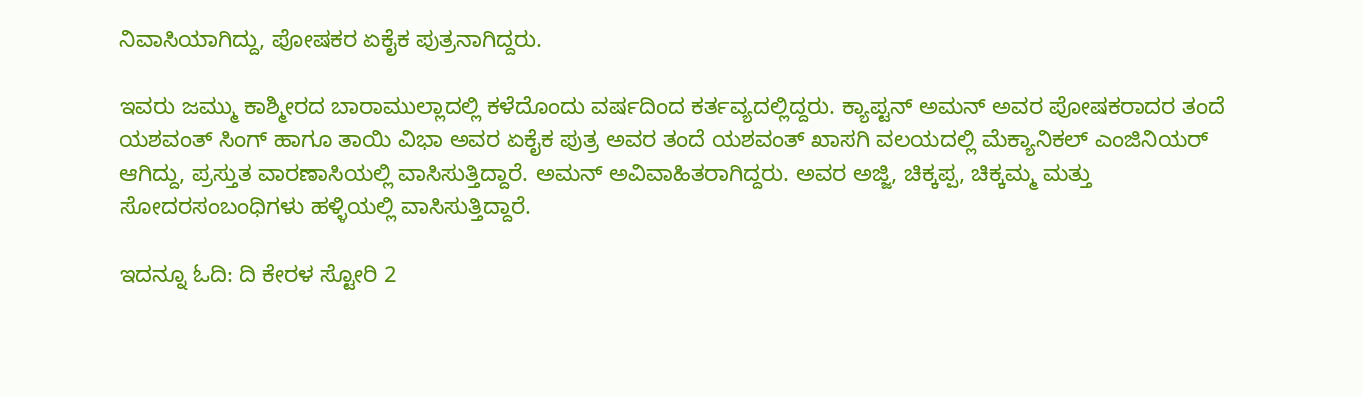ನಿವಾಸಿಯಾಗಿದ್ದು, ಪೋಷಕರ ಏಕೈಕ ಪುತ್ರನಾಗಿದ್ದರು.

ಇವರು ಜಮ್ಮು ಕಾಶ್ಮೀರದ ಬಾರಾಮುಲ್ಲಾದಲ್ಲಿ ಕಳೆದೊಂದು ವರ್ಷದಿಂದ ಕರ್ತವ್ಯದಲ್ಲಿದ್ದರು. ಕ್ಯಾಪ್ಟನ್ ಅಮನ್ ಅವರ ಪೋಷಕರಾದರ ತಂದೆ ಯಶವಂತ್ ಸಿಂಗ್ ಹಾಗೂ ತಾಯಿ ವಿಭಾ ಅವರ ಏಕೈಕ ಪುತ್ರ ಅವರ ತಂದೆ ಯಶವಂತ್ ಖಾಸಗಿ ವಲಯದಲ್ಲಿ ಮೆಕ್ಯಾನಿಕಲ್ ಎಂಜಿನಿಯರ್ ಆಗಿದ್ದು, ಪ್ರಸ್ತುತ ವಾರಣಾಸಿಯಲ್ಲಿ ವಾಸಿಸುತ್ತಿದ್ದಾರೆ. ಅಮನ್ ಅವಿವಾಹಿತರಾಗಿದ್ದರು. ಅವರ ಅಜ್ಜಿ, ಚಿಕ್ಕಪ್ಪ, ಚಿಕ್ಕಮ್ಮ ಮತ್ತು ಸೋದರಸಂಬಂಧಿಗಳು ಹಳ್ಳಿಯಲ್ಲಿ ವಾಸಿಸುತ್ತಿದ್ದಾರೆ.

ಇದನ್ನೂ ಓದಿ: ದಿ ಕೇರಳ ಸ್ಟೋರಿ 2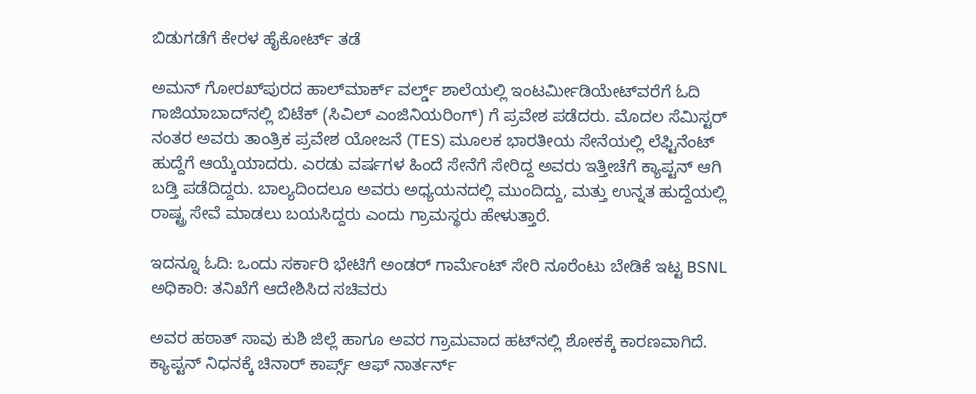ಬಿಡುಗಡೆಗೆ ಕೇರಳ ಹೈಕೋರ್ಟ್ ತಡೆ

ಅಮನ್ ಗೋರಖ್‌ಪುರದ ಹಾಲ್‌ಮಾರ್ಕ್ ವರ್ಲ್ಡ್ ಶಾಲೆಯಲ್ಲಿ ಇಂಟರ್ಮೀಡಿಯೇಟ್‌ವರೆಗೆ ಓದಿ ಗಾಜಿಯಾಬಾದ್‌ನಲ್ಲಿ ಬಿಟೆಕ್ (ಸಿವಿಲ್ ಎಂಜಿನಿಯರಿಂಗ್) ಗೆ ಪ್ರವೇಶ ಪಡೆದರು. ಮೊದಲ ಸೆಮಿಸ್ಟರ್ ನಂತರ ಅವರು ತಾಂತ್ರಿಕ ಪ್ರವೇಶ ಯೋಜನೆ (TES) ಮೂಲಕ ಭಾರತೀಯ ಸೇನೆಯಲ್ಲಿ ಲೆಫ್ಟಿನೆಂಟ್ ಹುದ್ದೆಗೆ ಆಯ್ಕೆಯಾದರು. ಎರಡು ವರ್ಷಗಳ ಹಿಂದೆ ಸೇನೆಗೆ ಸೇರಿದ್ದ ಅವರು ಇತ್ತೀಚೆಗೆ ಕ್ಯಾಪ್ಟನ್ ಆಗಿ ಬಡ್ತಿ ಪಡೆದಿದ್ದರು. ಬಾಲ್ಯದಿಂದಲೂ ಅವರು ಅಧ್ಯಯನದಲ್ಲಿ ಮುಂದಿದ್ದು, ಮತ್ತು ಉನ್ನತ ಹುದ್ದೆಯಲ್ಲಿ ರಾಷ್ಟ್ರ ಸೇವೆ ಮಾಡಲು ಬಯಸಿದ್ದರು ಎಂದು ಗ್ರಾಮಸ್ಥರು ಹೇಳುತ್ತಾರೆ.

ಇದನ್ನೂ ಓದಿ: ಒಂದು ಸರ್ಕಾರಿ ಭೇಟಿಗೆ ಅಂಡರ್‌ ಗಾರ್ಮೆಂಟ್ ಸೇರಿ ನೂರೆಂಟು ಬೇಡಿಕೆ ಇಟ್ಟ BSNL ಅಧಿಕಾರಿ: ತನಿಖೆಗೆ ಆದೇಶಿಸಿದ ಸಚಿವರು

ಅವರ ಹಠಾತ್ ಸಾವು ಕುಶಿ ಜಿಲ್ಲೆ ಹಾಗೂ ಅವರ ಗ್ರಾಮವಾದ ಹಟ್‌ನಲ್ಲಿ ಶೋಕಕ್ಕೆ ಕಾರಣವಾಗಿದೆ. ಕ್ಯಾಪ್ಟನ್ ನಿಧನಕ್ಕೆ ಚಿನಾರ್ ಕಾರ್ಪ್ಸ್ ಆಫ್ ನಾರ್ತರ್ನ್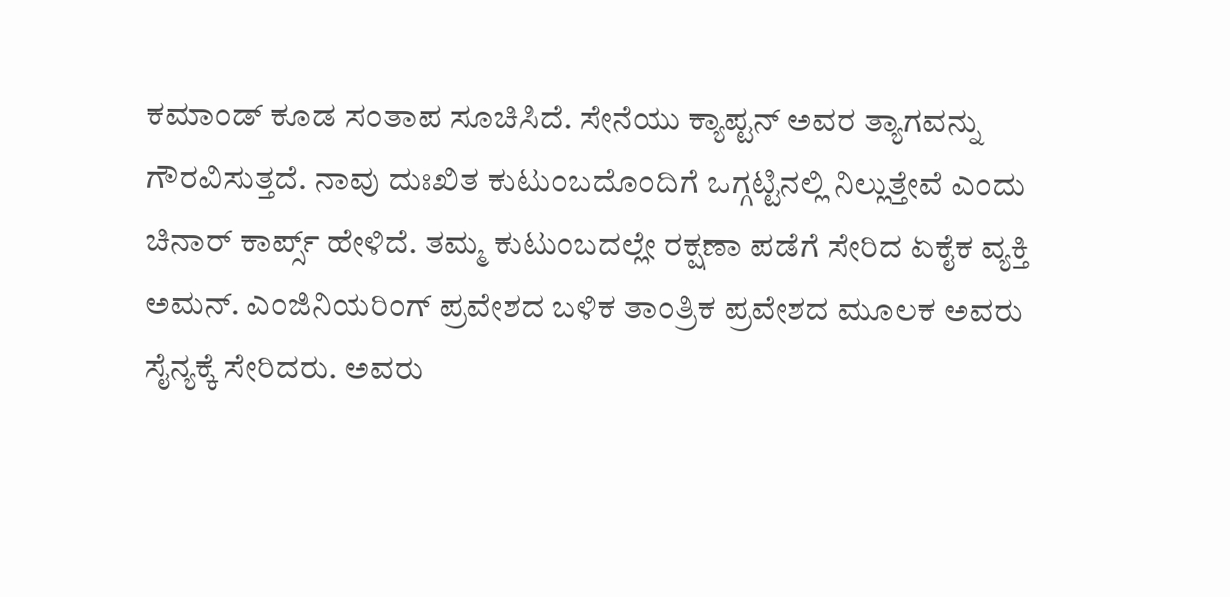ಕಮಾಂಡ್ ಕೂಡ ಸಂತಾಪ ಸೂಚಿಸಿದೆ. ಸೇನೆಯು ಕ್ಯಾಪ್ಟನ್ ಅವರ ತ್ಯಾಗವನ್ನು ಗೌರವಿಸುತ್ತದೆ. ನಾವು ದುಃಖಿತ ಕುಟುಂಬದೊಂದಿಗೆ ಒಗ್ಗಟ್ಟಿನಲ್ಲಿ ನಿಲ್ಲುತ್ತೇವೆ ಎಂದು ಚಿನಾರ್ ಕಾರ್ಪ್ಸ್ ಹೇಳಿದೆ. ತಮ್ಮ ಕುಟುಂಬದಲ್ಲೇ ರಕ್ಷಣಾ ಪಡೆಗೆ ಸೇರಿದ ಏಕೈಕ ವ್ಯಕ್ತಿ ಅಮನ್. ಎಂಜಿನಿಯರಿಂಗ್ ಪ್ರವೇಶದ ಬಳಿಕ ತಾಂತ್ರಿಕ ಪ್ರವೇಶದ ಮೂಲಕ ಅವರು ಸೈನ್ಯಕ್ಕೆ ಸೇರಿದರು. ಅವರು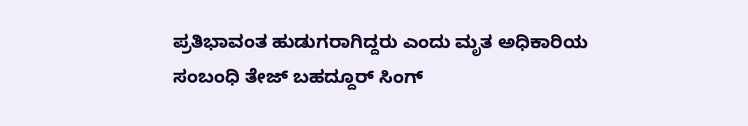ಪ್ರತಿಭಾವಂತ ಹುಡುಗರಾಗಿದ್ದರು ಎಂದು ಮೃತ ಅಧಿಕಾರಿಯ ಸಂಬಂಧಿ ತೇಜ್ ಬಹದ್ದೂರ್ ಸಿಂಗ್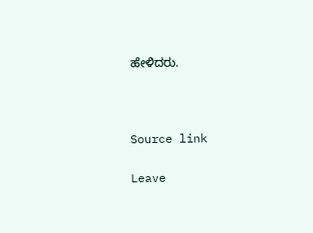ಹೇಳಿದರು.



Source link

Leave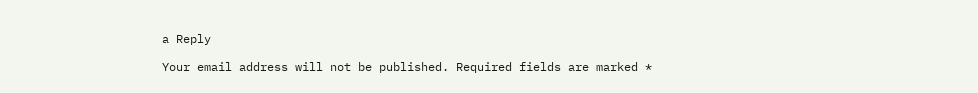a Reply

Your email address will not be published. Required fields are marked *